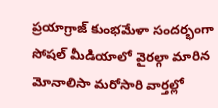ప్రయాగ్రాజ్ కుంభమేళా సందర్భంగా సోషల్ మీడియాలో వైరల్గా మారిన మోనాలిసా మరోసారి వార్తల్లో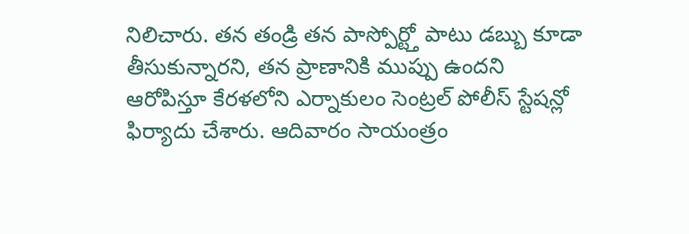నిలిచారు. తన తండ్రి తన పాస్పోర్ట్తో పాటు డబ్బు కూడా తీసుకున్నారని, తన ప్రాణానికి ముప్పు ఉందని ఆరోపిస్తూ కేరళలోని ఎర్నాకులం సెంట్రల్ పోలీస్ స్టేషన్లో ఫిర్యాదు చేశారు. ఆదివారం సాయంత్రం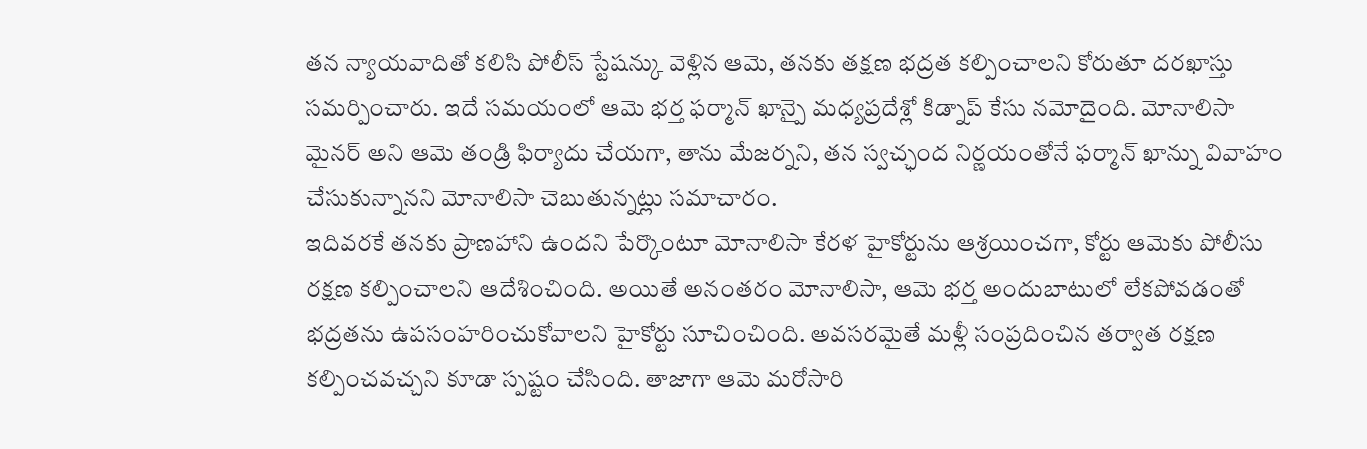తన న్యాయవాదితో కలిసి పోలీస్ స్టేషన్కు వెళ్లిన ఆమె, తనకు తక్షణ భద్రత కల్పించాలని కోరుతూ దరఖాస్తు సమర్పించారు. ఇదే సమయంలో ఆమె భర్త ఫర్మాన్ ఖాన్పై మధ్యప్రదేశ్లో కిడ్నాప్ కేసు నమోదైంది. మోనాలిసా మైనర్ అని ఆమె తండ్రి ఫిర్యాదు చేయగా, తాను మేజర్నని, తన స్వచ్ఛంద నిర్ణయంతోనే ఫర్మాన్ ఖాన్ను వివాహం చేసుకున్నానని మోనాలిసా చెబుతున్నట్లు సమాచారం.
ఇదివరకే తనకు ప్రాణహాని ఉందని పేర్కొంటూ మోనాలిసా కేరళ హైకోర్టును ఆశ్రయించగా, కోర్టు ఆమెకు పోలీసు రక్షణ కల్పించాలని ఆదేశించింది. అయితే అనంతరం మోనాలిసా, ఆమె భర్త అందుబాటులో లేకపోవడంతో భద్రతను ఉపసంహరించుకోవాలని హైకోర్టు సూచించింది. అవసరమైతే మళ్లీ సంప్రదించిన తర్వాత రక్షణ కల్పించవచ్చని కూడా స్పష్టం చేసింది. తాజాగా ఆమె మరోసారి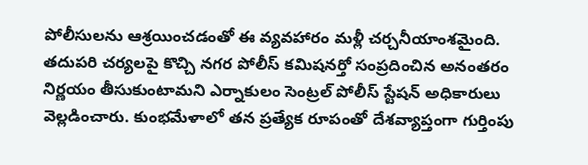పోలీసులను ఆశ్రయించడంతో ఈ వ్యవహారం మళ్లీ చర్చనీయాంశమైంది. తదుపరి చర్యలపై కొచ్చి నగర పోలీస్ కమిషనర్తో సంప్రదించిన అనంతరం నిర్ణయం తీసుకుంటామని ఎర్నాకులం సెంట్రల్ పోలీస్ స్టేషన్ అధికారులు వెల్లడించారు. కుంభమేళాలో తన ప్రత్యేక రూపంతో దేశవ్యాప్తంగా గుర్తింపు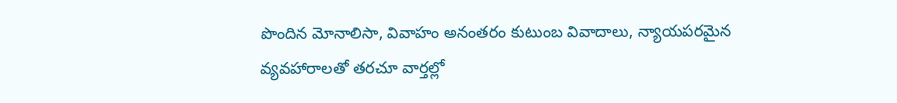పొందిన మోనాలిసా, వివాహం అనంతరం కుటుంబ వివాదాలు, న్యాయపరమైన వ్యవహారాలతో తరచూ వార్తల్లో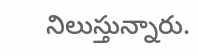నిలుస్తున్నారు.